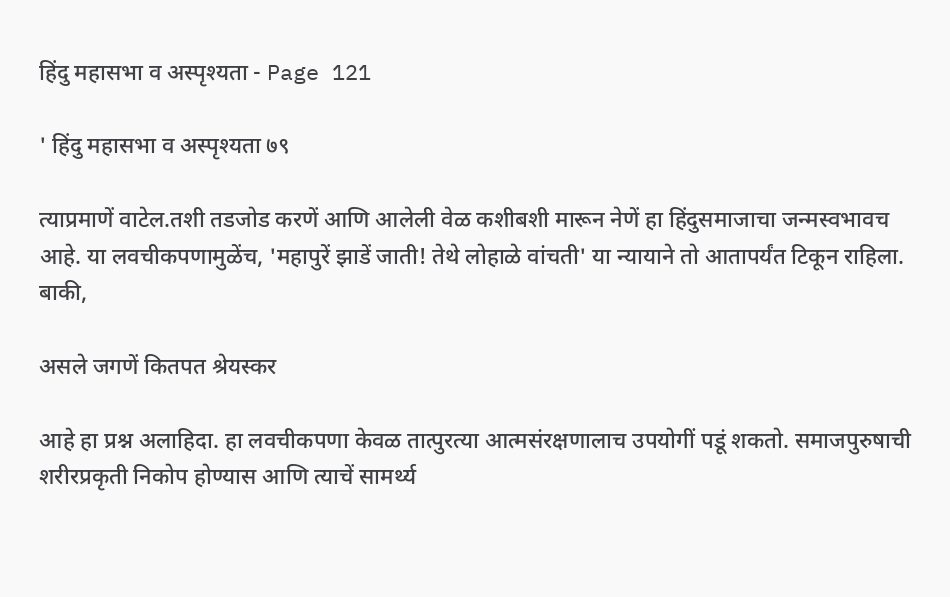हिंदु महासभा व अस्पृश्यता - Page 121

' हिंदु महासभा व अस्पृश्यता ७९

त्याप्रमाणें वाटेल.तशी तडजोड करणें आणि आलेली वेळ कशीबशी मारून नेणें हा हिंदुसमाजाचा जन्मस्वभावच आहे. या लवचीकपणामुळेंच, 'महापुरें झाडें जाती! तेथे लोहाळे वांचती' या न्यायाने तो आतापर्यंत टिकून राहिला. बाकी,

असले जगणें कितपत श्रेयस्कर

आहे हा प्रश्न अलाहिदा. हा लवचीकपणा केवळ तात्पुरत्या आत्मसंरक्षणालाच उपयोगीं पडूं शकतो. समाजपुरुषाची शरीरप्रकृती निकोप होण्यास आणि त्याचें सामर्थ्य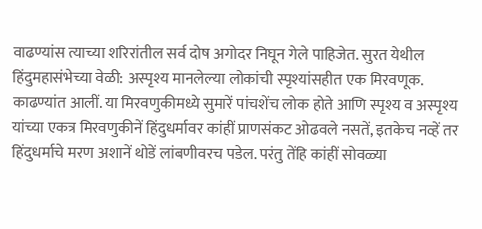वाढण्यांस त्याच्या शरिरांतील सर्व दोष अगोदर निघून गेले पाहिजेत. सुरत येथील हिंदुमहासंभेच्या वेळी: अस्पृश्य मानलेल्या लोकांची स्पृश्यांसहीत एक मिरवणूक. काढण्यांत आलीं. या मिरवणुकीमध्ये सुमारें पांचशेंच लोक होते आणि स्पृश्य व अस्पृश्य यांच्या एकत्र मिरवणुकीनें हिंदुधर्मावर कांहीं प्राणसंकट ओढवले नसतें, इतकेच नव्हें तर हिंदुधर्माचे मरण अशानें थोडें लांबणीवरच पडेल. परंतु तेंहि कांहीं सोवळ्या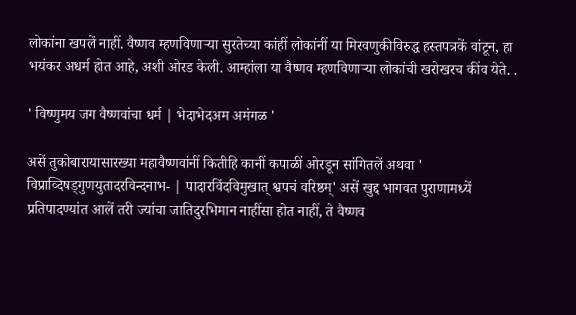लोकांना खपलें नाहीं. वैष्णव म्हणविणाऱ्या सुरतेच्या कांहीं लोकांनीं या मिरवणुकीविरुद्ध हस्तपत्रकें वांटून, हा भयंकर अधर्म होत आहे, अशी ओरड केली. आम्हांला या वैष्णव म्हणविणाऱ्या लोकांची खरोखरच कींव येते. .

' विष्णुमय जग वैष्णवांचा धर्म | भेदाभेदअम अमंगळ '

असें तुकोबारायासारख्या महावैष्णवांनीं कितीहि कानीं कपाळीं ओरडून सांगितलें अथवा ' विप्राव्दिषड्गुणयुतादरविन्दनाभ- | पादारविंदविमुखात्‌ श्वपचं वरिष्ठम्‌' असें खुद्द भागवत पुराणामध्यें प्रतिपादण्यांत आलें तरी ज्यांचा जातिदुरभिमान नाहींसा होत नाहीं, ते वैष्णव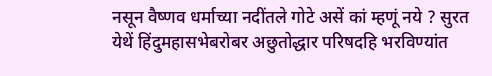नसून वैष्णव धर्माच्या नदींतले गोटे असें कां म्हणूं नये ? सुरत येथें हिंदुमहासभेबरोबर अछुतोद्धार परिषदहि भरविण्यांत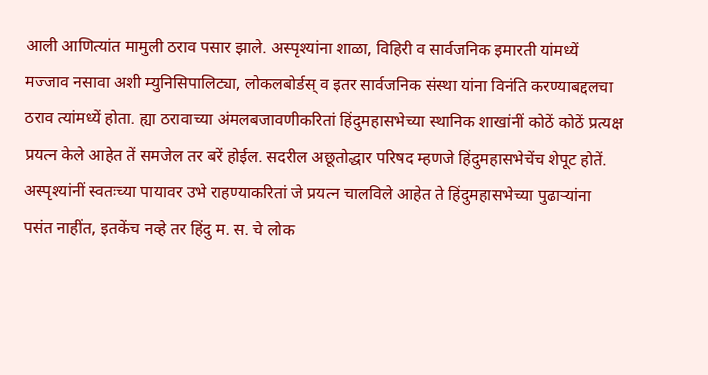आली आणित्यांत मामुली ठराव पसार झाले. अस्पृश्यांना शाळा, विहिरी व सार्वजनिक इमारती यांमध्यें मज्जाव नसावा अशी म्युनिसिपालिट्या, लोकलबोर्डस्‌ व इतर सार्वजनिक संस्था यांना विनंति करण्याबद्दलचा ठराव त्यांमध्यें होता. ह्या ठरावाच्या अंमलबजावणीकरितां हिंदुमहासभेच्या स्थानिक शाखांनीं कोठें कोठें प्रत्यक्ष प्रयत्न केले आहेत तें समजेल तर बरें होईल. सदरील अछूतोद्धार परिषद म्हणजे हिंदुमहासभेचेंच शेपूट होतें. अस्पृश्यांनीं स्वतःच्या पायावर उभे राहण्याकरितां जे प्रयत्न चालविले आहेत ते हिंदुमहासभेच्या पुढाऱ्यांना पसंत नाहींत, इतकेंच नव्हे तर हिंदु म. स. चे लोक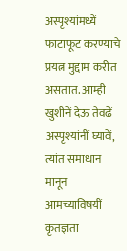अस्पृश्यांमध्यें फाटाफूट करण्याचे प्रयत्न मुद्दाम करीत असतात. आम्ही खुशीनें देऊ तेवढें अस्पृश्यांनीं घ्यावें, त्यांत समाधान मानून आमच्याविषयीं कृतज्ञता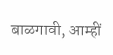बाळगावी, आम्हीं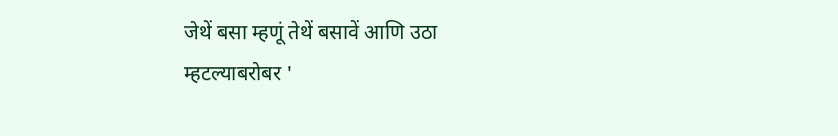जेथें बसा म्हणूं तेथें बसावें आणि उठा म्हटल्याबरोबर '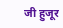जी हुजूर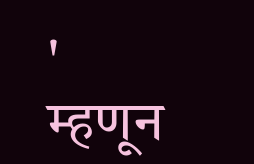' म्हणून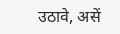उठावे, असें